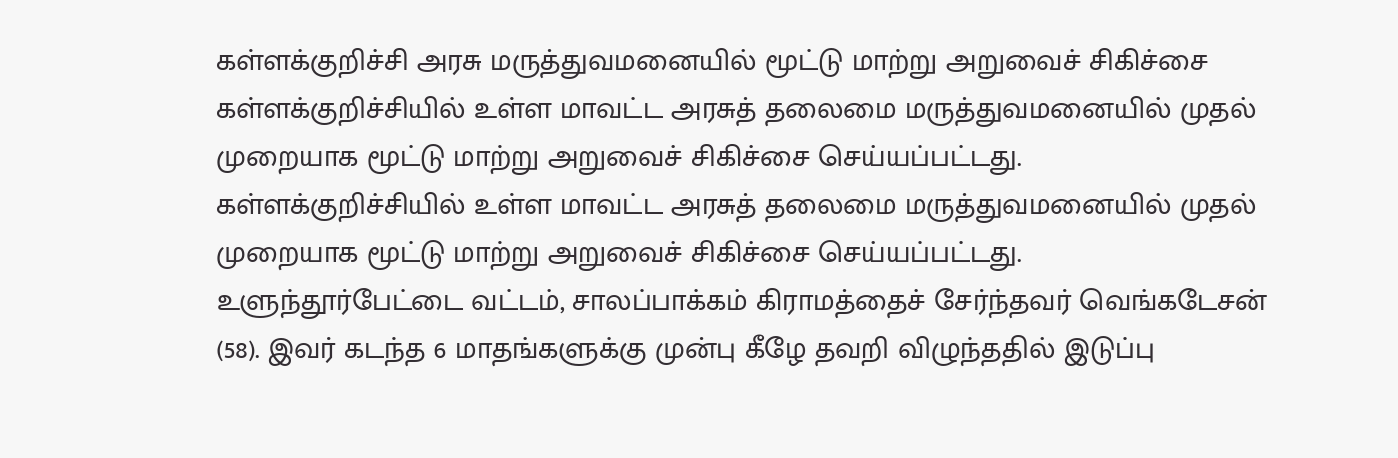கள்ளக்குறிச்சி அரசு மருத்துவமனையில் மூட்டு மாற்று அறுவைச் சிகிச்சை
கள்ளக்குறிச்சியில் உள்ள மாவட்ட அரசுத் தலைமை மருத்துவமனையில் முதல் முறையாக மூட்டு மாற்று அறுவைச் சிகிச்சை செய்யப்பட்டது.
கள்ளக்குறிச்சியில் உள்ள மாவட்ட அரசுத் தலைமை மருத்துவமனையில் முதல் முறையாக மூட்டு மாற்று அறுவைச் சிகிச்சை செய்யப்பட்டது.
உளுந்தூர்பேட்டை வட்டம், சாலப்பாக்கம் கிராமத்தைச் சேர்ந்தவர் வெங்கடேசன் (58). இவர் கடந்த 6 மாதங்களுக்கு முன்பு கீழே தவறி விழுந்ததில் இடுப்பு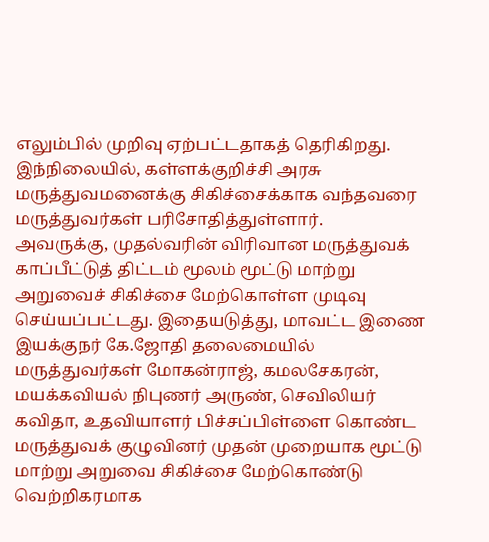எலும்பில் முறிவு ஏற்பட்டதாகத் தெரிகிறது. இந்நிலையில், கள்ளக்குறிச்சி அரசு மருத்துவமனைக்கு சிகிச்சைக்காக வந்தவரை மருத்துவர்கள் பரிசோதித்துள்ளார்.
அவருக்கு, முதல்வரின் விரிவான மருத்துவக் காப்பீட்டுத் திட்டம் மூலம் மூட்டு மாற்று அறுவைச் சிகிச்சை மேற்கொள்ள முடிவு செய்யப்பட்டது. இதையடுத்து, மாவட்ட இணை இயக்குநர் கே.ஜோதி தலைமையில் மருத்துவர்கள் மோகன்ராஜ், கமலசேகரன், மயக்கவியல் நிபுணர் அருண், செவிலியர் கவிதா, உதவியாளர் பிச்சப்பிள்ளை கொண்ட மருத்துவக் குழுவினர் முதன் முறையாக மூட்டு மாற்று அறுவை சிகிச்சை மேற்கொண்டு வெற்றிகரமாக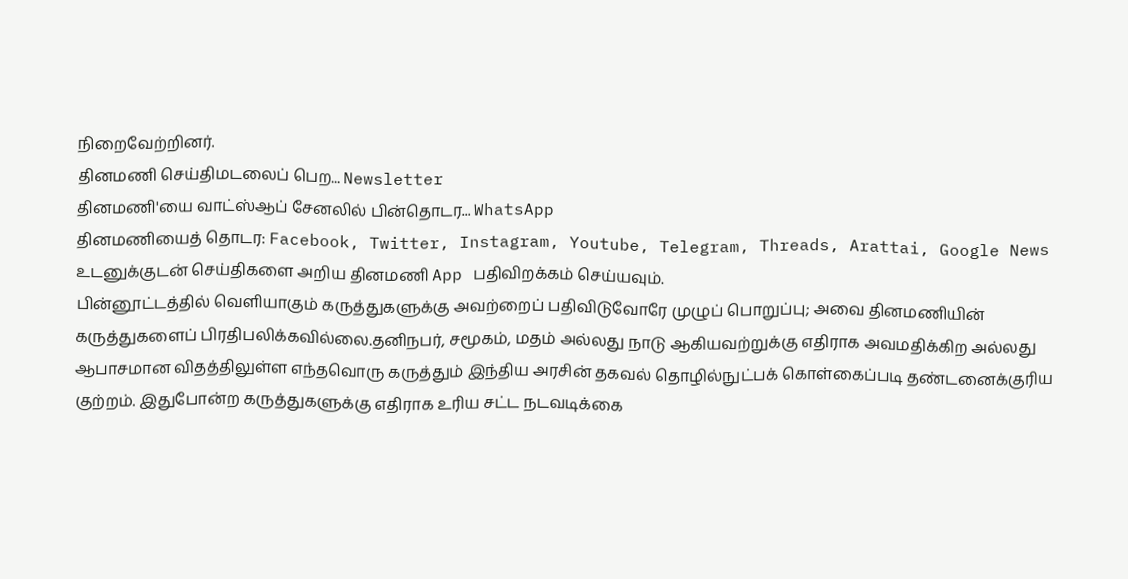நிறைவேற்றினர்.
தினமணி செய்திமடலைப் பெற... Newsletter
தினமணி'யை வாட்ஸ்ஆப் சேனலில் பின்தொடர... WhatsApp
தினமணியைத் தொடர: Facebook, Twitter, Instagram, Youtube, Telegram, Threads, Arattai, Google News
உடனுக்குடன் செய்திகளை அறிய தினமணி App பதிவிறக்கம் செய்யவும்.
பின்னூட்டத்தில் வெளியாகும் கருத்துகளுக்கு அவற்றைப் பதிவிடுவோரே முழுப் பொறுப்பு; அவை தினமணியின் கருத்துகளைப் பிரதிபலிக்கவில்லை.தனிநபர், சமூகம், மதம் அல்லது நாடு ஆகியவற்றுக்கு எதிராக அவமதிக்கிற அல்லது ஆபாசமான விதத்திலுள்ள எந்தவொரு கருத்தும் இந்திய அரசின் தகவல் தொழில்நுட்பக் கொள்கைப்படி தண்டனைக்குரிய குற்றம். இதுபோன்ற கருத்துகளுக்கு எதிராக உரிய சட்ட நடவடிக்கை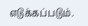எடுக்கப்படும்.